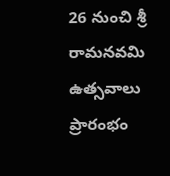26 నుంచి శ్రీ రామనవమి ఉత్సవాలు ప్రారంభం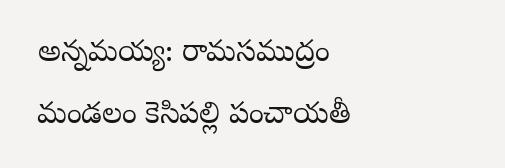అన్నమయ్య: రామసముద్రం మండలం కెసిపల్లి పంచాయతీ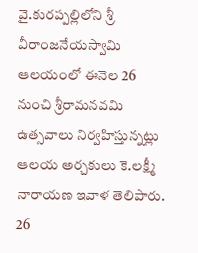వై.కురప్పల్లిలోని శ్రీ వీరాంజనేయస్వామి ఆలయంలో ఈనెల 26 నుంచి శ్రీరామనవమి ఉత్సవాలు నిర్వహిస్తున్నట్లు ఆలయ అర్చకులు కె.లక్ష్మీ నారాయణ ఇవాళ తెలిపారు. 26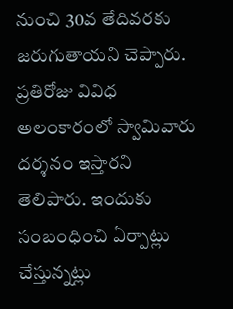నుంచి 30వ తేదివరకు జరుగుతాయని చెప్పారు. ప్రతిరోజు వివిధ అలంకారంలో స్వామివారు దర్శనం ఇస్తారని తెలిపారు. ఇందుకు సంబంధించి ఏర్పాట్లు చేస్తున్నట్లు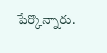పేర్కొన్నారు.